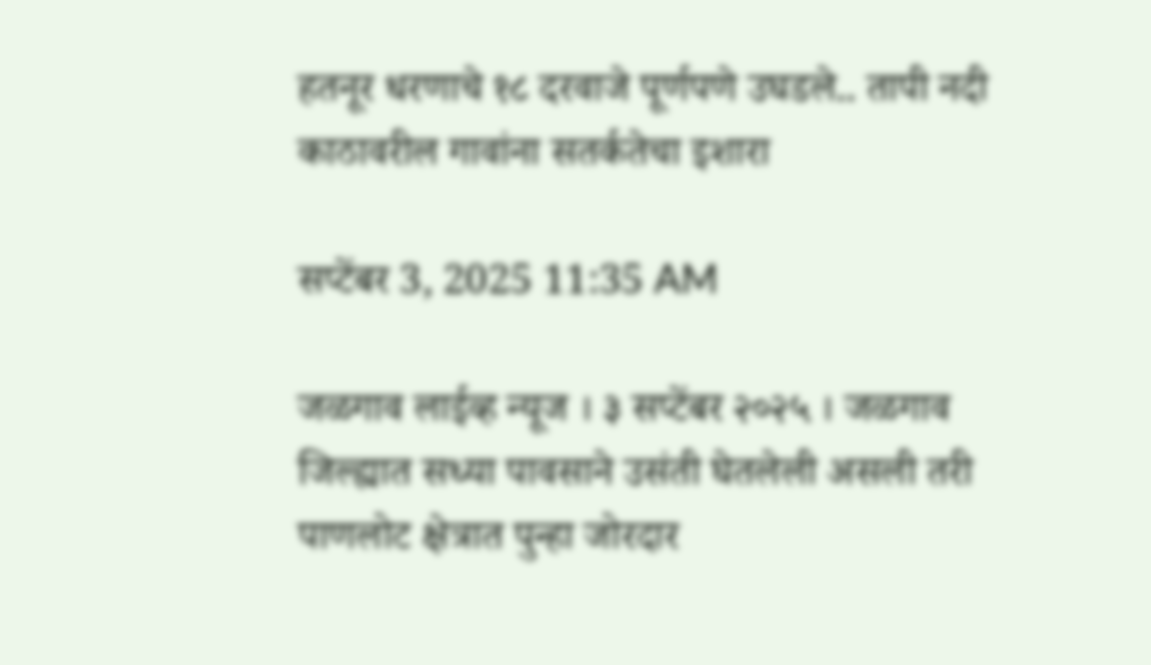हतनूर धरणाचे १८ दरवाजे पूर्णपणे उघडले.. तापी नदी काठावरील गावांना सतर्कतेचा इशारा

सप्टेंबर 3, 2025 11:35 AM

जळगाव लाईव्ह न्यूज । ३ सप्टेंबर २०२५ । जळगाव जिल्ह्यात सध्या पावसाने उसंती घेतलेली असली तरी पाणलोट क्षेत्रात पुन्हा जोरदार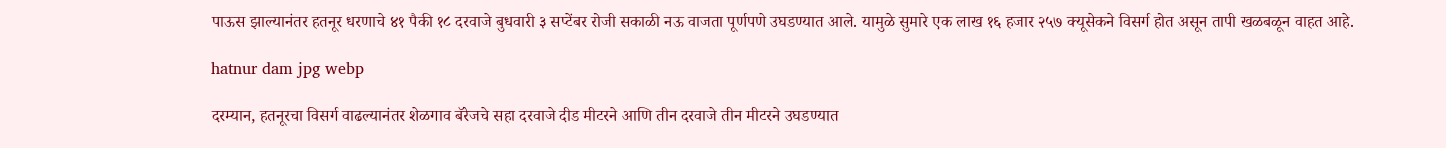पाऊस झाल्यानंतर हतनूर धरणाचे ४१ पैकी १८ दरवाजे बुधवारी ३ सप्टेंबर रोजी सकाळी नऊ वाजता पूर्णपणे उघडण्यात आले. यामुळे सुमारे एक लाख १६ हजार २५७ क्यूसेकने विसर्ग होत असून तापी खळबळून वाहत आहे.

hatnur dam jpg webp

दरम्यान, हतनूरचा विसर्ग वाढल्यानंतर शेळगाव बॅरेजचे सहा दरवाजे दीड मीटरने आणि तीन दरवाजे तीन मीटरने उघडण्यात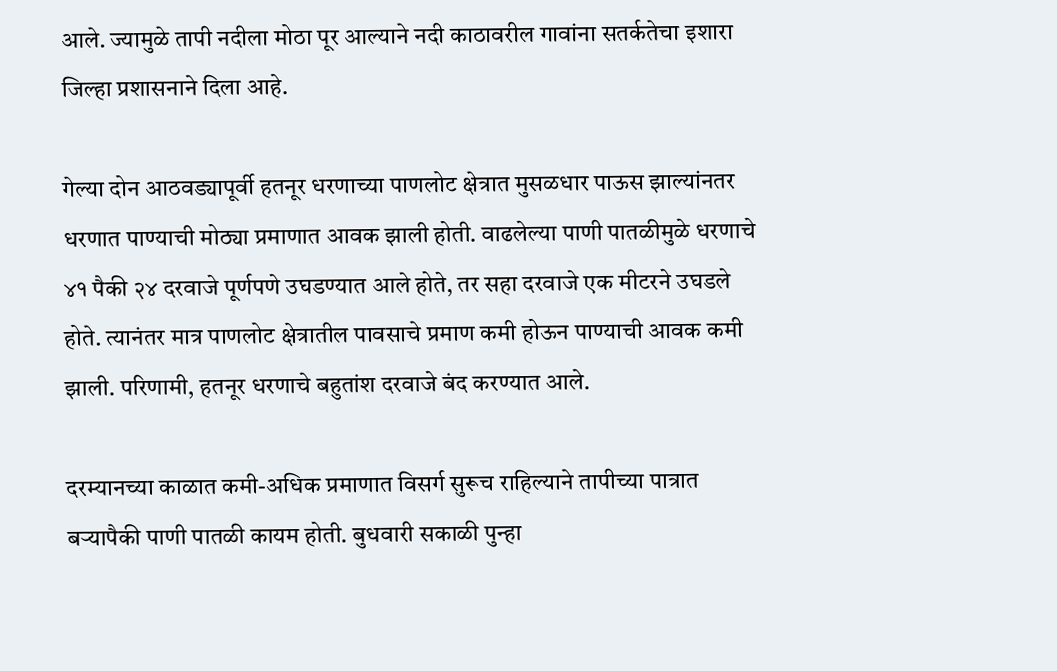आले. ज्यामुळे तापी नदीला मोठा पूर आल्याने नदी काठावरील गावांना सतर्कतेचा इशारा जिल्हा प्रशासनाने दिला आहे.

गेल्या दोन आठवड्यापूर्वी हतनूर धरणाच्या पाणलोट क्षेत्रात मुसळधार पाऊस झाल्यांनतर धरणात पाण्याची मोठ्या प्रमाणात आवक झाली होती. वाढलेल्या पाणी पातळीमुळे धरणाचे ४१ पैकी २४ दरवाजे पूर्णपणे उघडण्यात आले होते, तर सहा दरवाजे एक मीटरने उघडले होते. त्यानंतर मात्र पाणलोट क्षेत्रातील पावसाचे प्रमाण कमी होऊन पाण्याची आवक कमी झाली. परिणामी, हतनूर धरणाचे बहुतांश दरवाजे बंद करण्यात आले.

दरम्यानच्या काळात कमी-अधिक प्रमाणात विसर्ग सुरूच राहिल्याने तापीच्या पात्रात बऱ्यापैकी पाणी पातळी कायम होती. बुधवारी सकाळी पुन्हा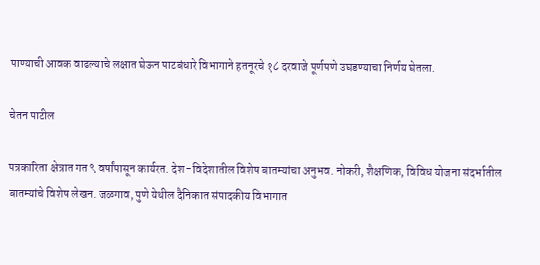पाण्याची आवक वाढल्याचे लक्षात घेऊन पाटबंधारे विभागाने हतनूरचे १८ दरवाजे पूर्णपणे उघडण्याचा निर्णय घेतला.

चेतन पाटील

पत्रकारिता क्षेत्रात गत ९ वर्षांपासून कार्यरत. देश-विदेशातील विशेष बातम्यांचा अनुभव. नोकरी, शैक्षणिक, विविध योजना संदर्भातील बातम्यांचे विशेष लेखन. जळगाव, पुणे येथील दैनिकात संपादकीय विभागात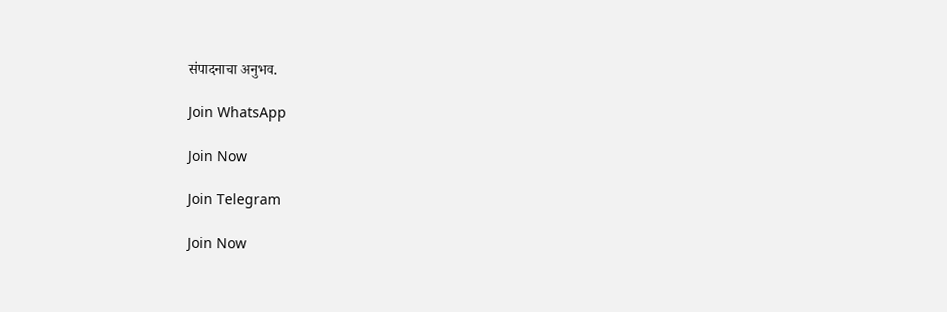संपादनाचा अनुभव.

Join WhatsApp

Join Now

Join Telegram

Join Now